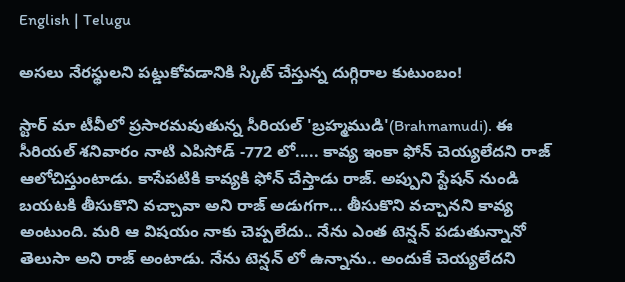English | Telugu

అసలు నేరస్థులని పట్డుకోవడానికి స్కిట్ చేస్తున్న దుగ్గిరాల కుటుంబం!

స్టార్ మా టీవీలో ప్రసారమవుతున్న సీరియల్ 'బ్రహ్మముడి'(Brahmamudi). ఈ సీరియల్ శనివారం నాటి ఎపిసోడ్ -772 లో..... కావ్య ఇంకా ఫోన్ చెయ్యలేదని రాజ్ ఆలోచిస్తుంటాడు. కాసేపటికి కావ్యకి ఫోన్ చేస్తాడు రాజ్‌. అప్పుని స్టేషన్ నుండి బయటకి తీసుకొని వచ్చావా అని రాజ్ అడుగగా... తీసుకొని వచ్చానని కావ్య అంటుంది. మరి ఆ విషయం నాకు చెప్పలేదు.. నేను ఎంత టెన్షన్ పడుతున్నానో తెలుసా అని రాజ్ అంటాడు. నేను టెన్షన్ లో ఉన్నాను.. అందుకే చెయ్యలేదని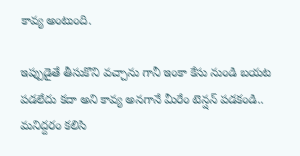కావ్య అంటుంది.

ఇప్పుడైతే తీసుకొని వచ్చాను గానీ ఇంకా కేసు నుండి బయట పడలేదు కదా అని కావ్య అనగానే మీరేం టెన్షన్ పడకండి.. మనిద్దరం కలిసి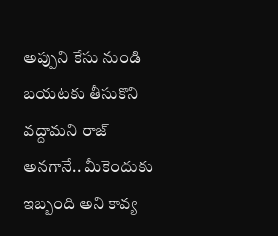అప్పుని కేసు నుండి బయటకు తీసుకొని వద్దామని రాజ్ అనగానే.. మీకెందుకు ఇబ్బంది అని కావ్య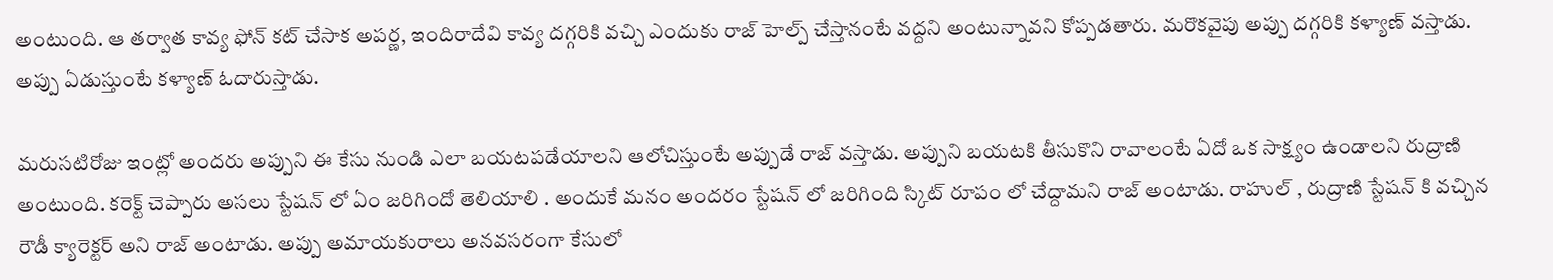అంటుంది. ఆ తర్వాత కావ్య ఫోన్ కట్ చేసాక అపర్ణ, ఇందిరాదేవి కావ్య దగ్గరికి వచ్చి ఎందుకు రాజ్ హెల్ప్ చేస్తానంటే వద్దని అంటున్నావని కోప్పడతారు. మరొకవైపు అప్పు దగ్గరికి కళ్యాణ్ వస్తాడు. అప్పు ఏడుస్తుంటే కళ్యాణ్ ఓదారుస్తాడు.

మరుసటిరోజు ఇంట్లో అందరు అప్పుని ఈ కేసు నుండి ఎలా బయటపడేయాలని ఆలోచిస్తుంటే అప్పుడే రాజ్ వస్తాడు. అప్పుని బయటకి తీసుకొని రావాలంటే ఏదో ఒక సాక్ష్యం ఉండాలని రుద్రాణి అంటుంది. కరెక్ట్ చెప్పారు అసలు స్టేషన్ లో ఏం జరిగిందో తెలియాలి . అందుకే మనం అందరం స్టేషన్ లో జరిగింది స్కిట్ రూపం లో చేద్దామని రాజ్ అంటాడు. రాహుల్ , రుద్రాణి స్టేషన్ కి వచ్చిన రౌడీ క్యారెక్టర్ అని రాజ్ అంటాడు. అప్పు అమాయకురాలు అనవసరంగా కేసులో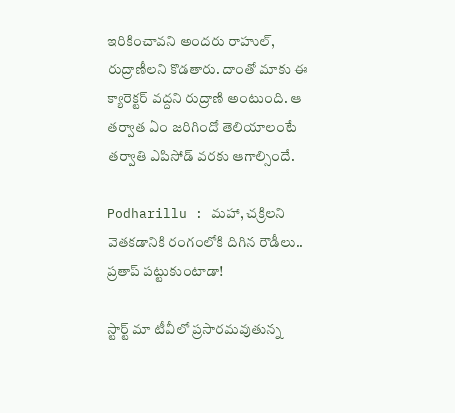ఇరికించావని అందరు రాహుల్, రుద్రాణీలని కొడతారు. దాంతో మాకు ఈ క్యారెక్టర్ వద్దని రుద్రాణి అంటుంది. ఆ తర్వాత ఏం జరిగిందో తెలియాలంటే తర్వాతి ఎపిసోడ్ వరకు ఆగాల్సిందే.

Podharillu : మహా, చక్రిలని వెతకడానికి రంగంలోకి దిగిన రౌడీలు.. ప్రతాప్ పట్టుకుంటాడా!

స్టార్ట్ మా టీవీలో ప్రసారమవుతున్న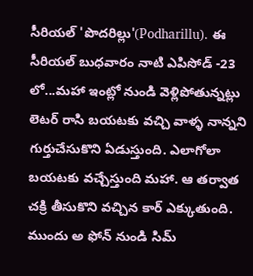సీరియల్ 'పొదరిల్లు'(Podharillu). ఈ సీరియల్ బుధవారం నాటి ఎపిసోడ్ -23 లో...మహా ఇంట్లో నుండి వెళ్లిపోతున్నట్లు లెటర్ రాసి బయటకు వచ్చి వాళ్ళ నాన్నని గుర్తుచేసుకొని ఏడుస్తుంది. ఎలాగోలా బయటకు వచ్చేస్తుంది మహా. ఆ తర్వాత చక్రి తీసుకొని వచ్చిన కార్ ఎక్కుతుంది. ముందు అ ఫోన్ నుండి సిమ్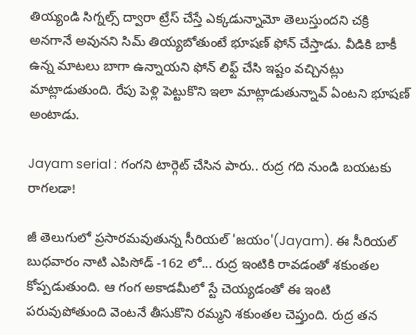తియ్యండి సిగ్నల్స్ ద్వారా ట్రేస్ చేస్తే ఎక్కడున్నామో తెలుస్తుందని చక్రి అనగానే అవునని సిమ్ తియ్యబోతుంటే భూషణ్ ఫోన్ చేస్తాడు. వీడికి బాకీ ఉన్న మాటలు బాగా ఉన్నాయని ఫోన్ లిఫ్ట్ చేసి ఇష్టం వచ్చినట్లు మాట్లాడుతుంది. రేపు పెళ్లి పెట్టుకొని ఇలా మాట్లాడుతున్నావ్ ఏంటని భూషణ్ అంటాడు.

Jayam serial : గంగని టార్గెట్ చేసిన పారు.. రుద్ర గది నుండి బయటకు రాగలడా!

జీ తెలుగులో ప్రసారమవుతున్న సీరియల్ 'జయం'(Jayam). ఈ సీరియల్ బుధవారం నాటి ఎపిసోడ్ -162 లో... రుద్ర ఇంటికి రావడంతో శకుంతల కోప్పడుతుంది. ఆ గంగ అకాడమీలో స్టే చెయ్యడంతో ఈ ఇంటి పరువుపోతుంది వెంటనే తీసుకొని రమ్మని శకుంతల చెప్తుంది. రుద్ర తన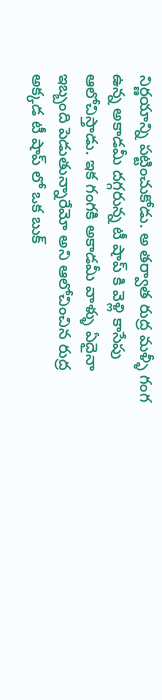నిర్ణయాన్ని పట్టించుకోడు. అ తర్వాత రుద్ర మళ్ళీ గంగ ఉన్న అకాడమీ దగ్గరున్న టీ షాప్ కి వెళ్లి కాసేపు ఆలోచిస్తాడు. ఇక గంగకి అకాడమీ వాళ్ళు ఏదైనా ఇబ్బంది పెడుతున్నారేమో అని ఆలోచించిన రుద్ర అక్కడ టీ షాప్ లో ఒక బుక్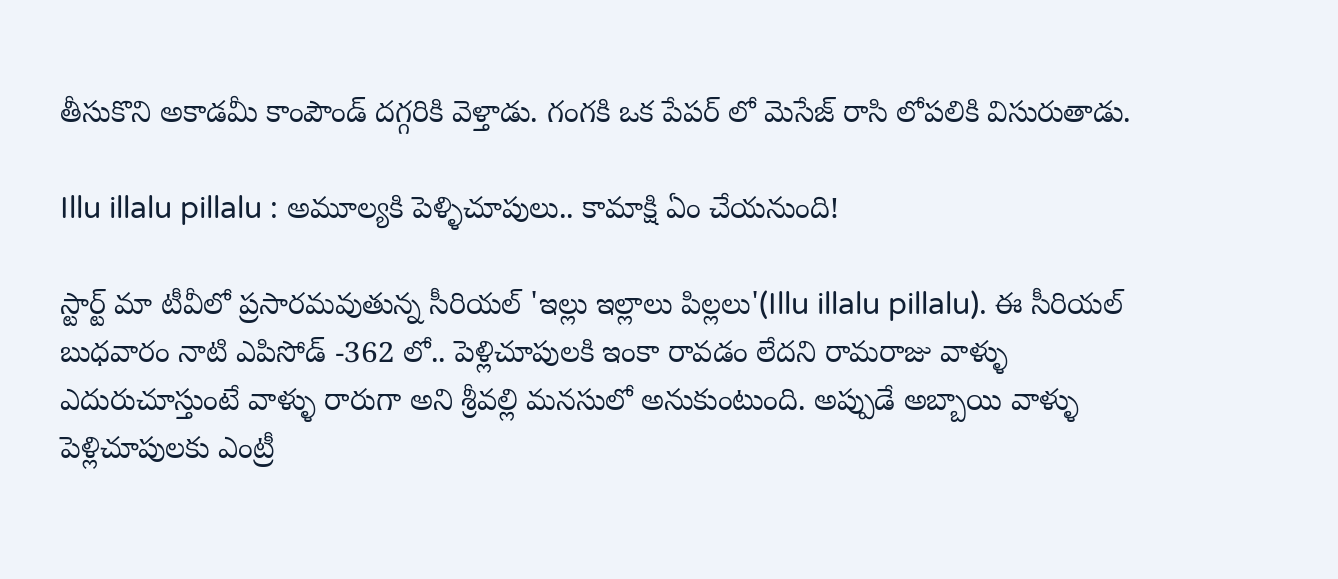తీసుకొని అకాడమీ కాంపౌండ్ దగ్గరికి వెళ్తాడు. గంగకి ఒక పేపర్ లో మెసేజ్ రాసి లోపలికి విసురుతాడు.

Illu illalu pillalu : అమూల్యకి పెళ్ళిచూపులు.. కామాక్షి ఏం చేయనుంది!

స్టార్ట్ మా టీవీలో ప్రసారమవుతున్న సీరియల్ 'ఇల్లు ఇల్లాలు పిల్లలు'(Illu illalu pillalu). ఈ సీరియల్ బుధవారం నాటి ఎపిసోడ్ -362 లో.. పెళ్లిచూపులకి ఇంకా రావడం లేదని రామరాజు వాళ్ళు ఎదురుచూస్తుంటే వాళ్ళు రారుగా అని శ్రీవల్లి మనసులో అనుకుంటుంది. అప్పుడే అబ్బాయి వాళ్ళు పెళ్లిచూపులకు ఎంట్రీ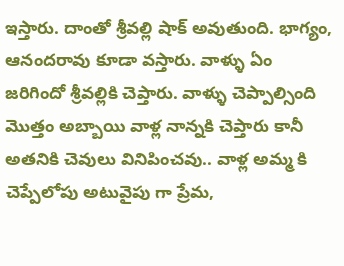ఇస్తారు‌. దాంతో శ్రీవల్లి షాక్ అవుతుంది. భాగ్యం, ఆనందరావు కూడా వస్తారు. వాళ్ళు ఏం జరిగిందో శ్రీవల్లికి చెప్తారు. వాళ్ళు చెప్పాల్సింది మొత్తం అబ్బాయి వాళ్ల నాన్నకి చెప్తారు కానీ అతనికి చెవులు వినిపించవు.. వాళ్ల అమ్మ కి చెప్పేలోపు అటువైపు గా ప్రేమ,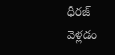ధీరజ్ వెళ్లడం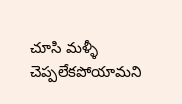చూసి మళ్ళీ చెప్పలేకపోయామని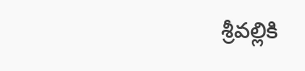శ్రీవల్లికి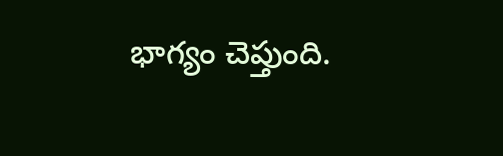భాగ్యం చెప్తుంది.